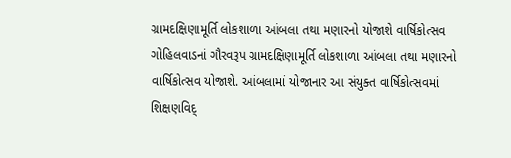ગ્રામદક્ષિણામૂર્તિ લોકશાળા આંબલા તથા મણારનો યોજાશે વાર્ષિકોત્સવ
ગોહિલવાડનાં ગૌરવરૂપ ગ્રામદક્ષિણામૂર્તિ લોકશાળા આંબલા તથા મણારનો વાર્ષિકોત્સવ યોજાશે. આંબલામાં યોજાનાર આ સંયુક્ત વાર્ષિકોત્સવમાં શિક્ષણવિદ્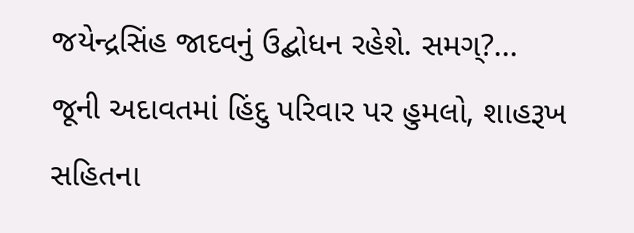જયેન્દ્રસિંહ જાદવનું ઉદ્બોધન રહેશે. સમગ્?...
જૂની અદાવતમાં હિંદુ પરિવાર પર હુમલો, શાહરૂખ સહિતના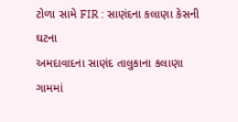ટોળા સામે FIR : સાણંદના કલાણા કેસની ઘટના
અમદાવાદના સાણંદ તાલુકાના કલાણા ગામમાં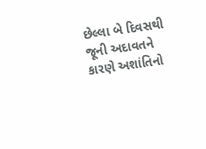છેલ્લા બે દિવસથી જૂની અદાવતને કારણે અશાંતિનો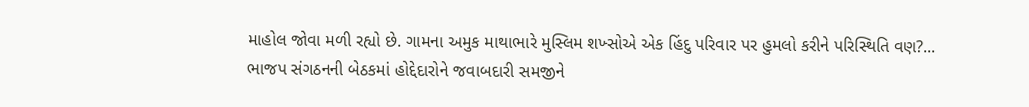માહોલ જોવા મળી રહ્યો છે. ગામના અમુક માથાભારે મુસ્લિમ શખ્સોએ એક હિંદુ પરિવાર પર હુમલો કરીને પરિસ્થિતિ વણ?...
ભાજપ સંગઠનની બેઠકમાં હોદ્દેદારોને જવાબદારી સમજીને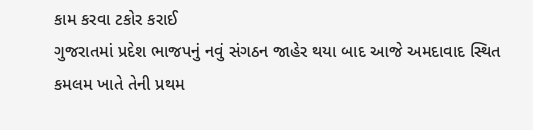કામ કરવા ટકોર કરાઈ
ગુજરાતમાં પ્રદેશ ભાજપનું નવું સંગઠન જાહેર થયા બાદ આજે અમદાવાદ સ્થિત કમલમ ખાતે તેની પ્રથમ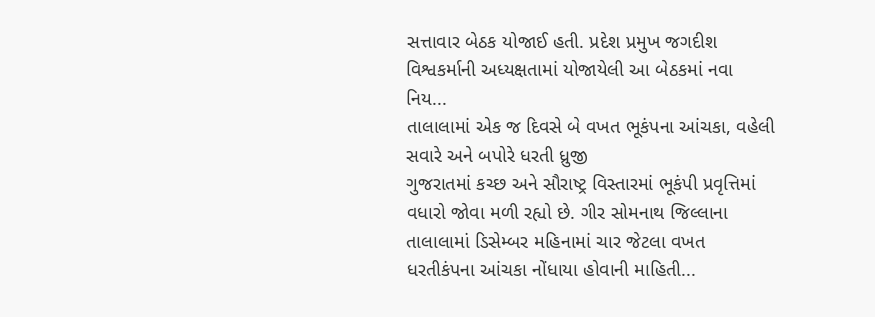સત્તાવાર બેઠક યોજાઈ હતી. પ્રદેશ પ્રમુખ જગદીશ વિશ્વકર્માની અધ્યક્ષતામાં યોજાયેલી આ બેઠકમાં નવા નિય...
તાલાલામાં એક જ દિવસે બે વખત ભૂકંપના આંચકા, વહેલી સવારે અને બપોરે ધરતી ધ્રુજી
ગુજરાતમાં કચ્છ અને સૌરાષ્ટ્ર વિસ્તારમાં ભૂકંપી પ્રવૃત્તિમાં વધારો જોવા મળી રહ્યો છે. ગીર સોમનાથ જિલ્લાના તાલાલામાં ડિસેમ્બર મહિનામાં ચાર જેટલા વખત ધરતીકંપના આંચકા નોંધાયા હોવાની માહિતી...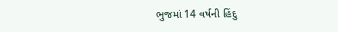ભુજમાં 14 વર્ષની હિંદુ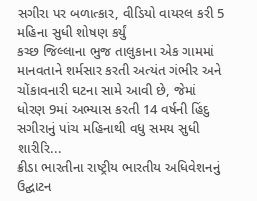સગીરા પર બળાત્કાર, વીડિયો વાયરલ કરી 5 મહિના સુધી શોષણ કર્યું
કચ્છ જિલ્લાના ભુજ તાલુકાના એક ગામમાં માનવતાને શર્મસાર કરતી અત્યંત ગંભીર અને ચોંકાવનારી ઘટના સામે આવી છે, જેમાં ધોરણ 9માં અભ્યાસ કરતી 14 વર્ષની હિંદુ સગીરાનું પાંચ મહિનાથી વધુ સમય સુધી શારીરિ...
ક્રીડા ભારતીના રાષ્ટ્રીય ભારતીય અધિવેશનનું ઉદ્ઘાટન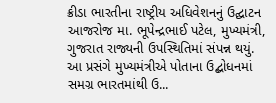ક્રીડા ભારતીના રાષ્ટ્રીય અધિવેશનનું ઉદ્ઘાટન આજરોજ મા. ભૂપેન્દ્રભાઈ પટેલ, મુખ્યમંત્રી, ગુજરાત રાજ્યની ઉપસ્થિતિમાં સંપન્ન થયું. આ પ્રસંગે મુખ્યમંત્રીએ પોતાના ઉદ્બોધનમાં સમગ્ર ભારતમાંથી ઉ...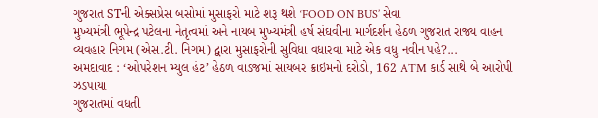ગુજરાત STની એક્સપ્રેસ બસોમાં મુસાફરો માટે શરૂ થશે ‘FOOD ON BUS’ સેવા
મુખ્યમંત્રી ભૂપેન્દ્ર પટેલના નેતૃત્વમાં અને નાયબ મુખ્યમંત્રી હર્ષ સંઘવીના માર્ગદર્શન હેઠળ ગુજરાત રાજ્ય વાહન વ્યવહાર નિગમ (એસ.ટી. નિગમ) દ્વારા મુસાફરોની સુવિધા વધારવા માટે એક વધુ નવીન પહે?...
અમદાવાદ : ‘ઓપરેશન મ્યુલ હંટ’ હેઠળ વાડજમાં સાયબર ક્રાઇમનો દરોડો, 162 ATM કાર્ડ સાથે બે આરોપી ઝડપાયા
ગુજરાતમાં વધતી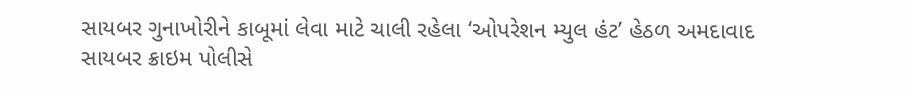સાયબર ગુનાખોરીને કાબૂમાં લેવા માટે ચાલી રહેલા ‘ઓપરેશન મ્યુલ હંટ’ હેઠળ અમદાવાદ સાયબર ક્રાઇમ પોલીસે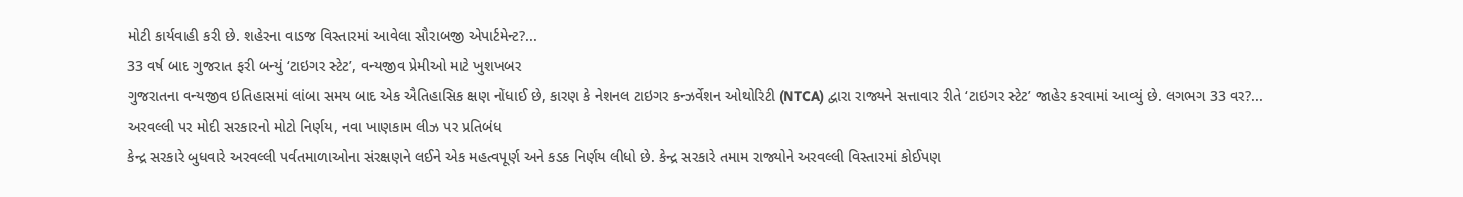મોટી કાર્યવાહી કરી છે. શહેરના વાડજ વિસ્તારમાં આવેલા સૌરાબજી એપાર્ટમેન્ટ?...
33 વર્ષ બાદ ગુજરાત ફરી બન્યું ‘ટાઇગર સ્ટેટ’, વન્યજીવ પ્રેમીઓ માટે ખુશખબર
ગુજરાતના વન્યજીવ ઇતિહાસમાં લાંબા સમય બાદ એક ઐતિહાસિક ક્ષણ નોંધાઈ છે, કારણ કે નેશનલ ટાઇગર કન્ઝર્વેશન ઓથોરિટી (NTCA) દ્વારા રાજ્યને સત્તાવાર રીતે ‘ટાઇગર સ્ટેટ’ જાહેર કરવામાં આવ્યું છે. લગભગ 33 વર?...
અરવલ્લી પર મોદી સરકારનો મોટો નિર્ણય, નવા ખાણકામ લીઝ પર પ્રતિબંધ
કેન્દ્ર સરકારે બુધવારે અરવલ્લી પર્વતમાળાઓના સંરક્ષણને લઈને એક મહત્વપૂર્ણ અને કડક નિર્ણય લીધો છે. કેન્દ્ર સરકારે તમામ રાજ્યોને અરવલ્લી વિસ્તારમાં કોઈપણ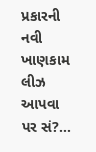પ્રકારની નવી ખાણકામ લીઝ આપવા પર સં?...